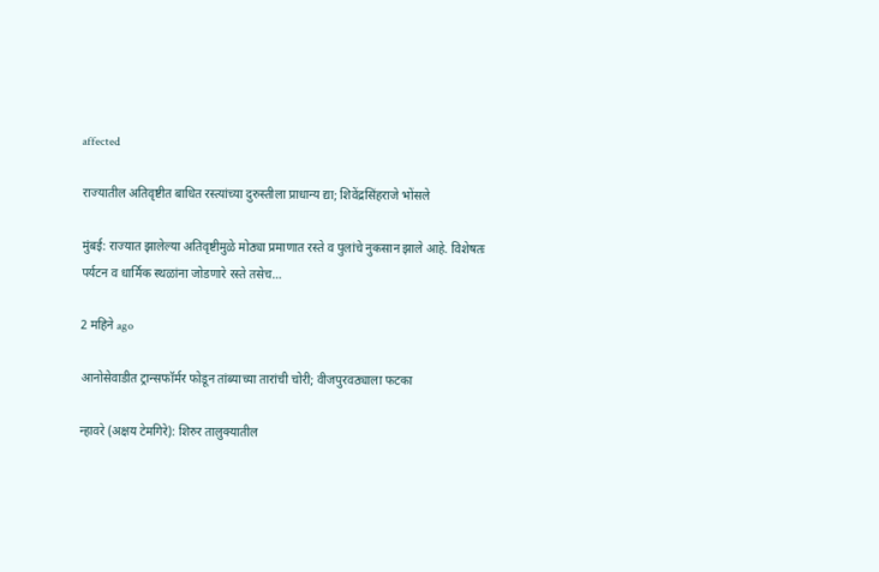affected

राज्यातील अतिवृष्टीत बाधित रस्त्यांच्या दुरुस्तीला प्राधान्य द्या; शिवेंद्रसिंहराजे भोंसले

मुंबई: राज्यात झालेल्या अतिवृष्टीमुळे मोठ्या प्रमाणात रस्ते व पुलांचे नुकसान झाले आहे. विशेषतः पर्यटन व धार्मिक स्थळांना जोडणारे रस्ते तसेच…

2 महिने ago

आनोसेवाडीत ट्रान्सफॉर्मर फोडून तांब्याच्या तारांची चोरी; वीजपुरवठ्याला फटका

न्हावरे (अक्षय टेमगिरे): शिरुर तालुक्यातील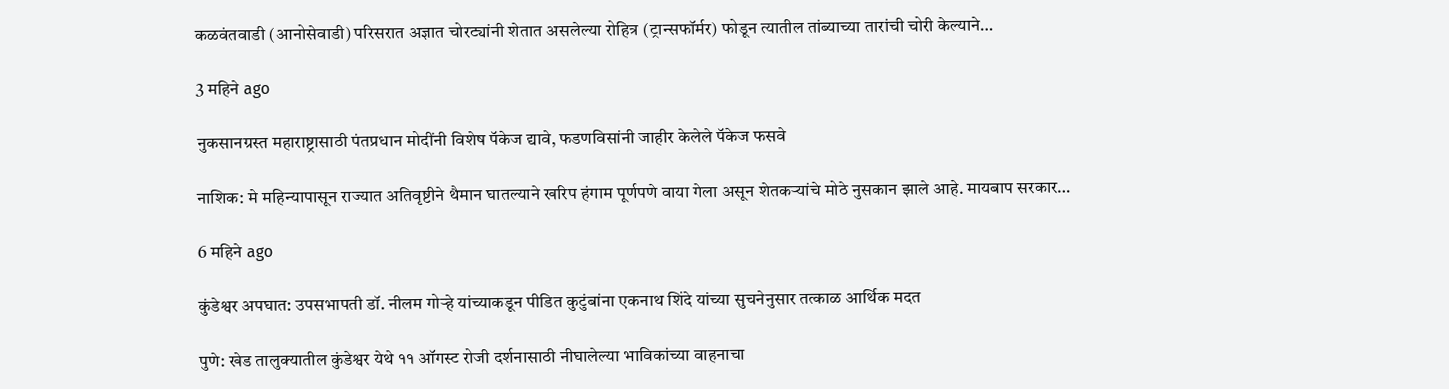कळवंतवाडी (आनोसेवाडी) परिसरात अज्ञात चोरट्यांनी शेतात असलेल्या रोहित्र (ट्रान्सफॉर्मर) फोडून त्यातील तांब्याच्या तारांची चोरी केल्याने…

3 महिने ago

नुकसानग्रस्त महाराष्ट्रासाठी पंतप्रधान मोदींनी विशेष पॅकेज द्यावे, फडणविसांनी जाहीर केलेले पॅकेज फसवे

नाशिक: मे महिन्यापासून राज्यात अतिवृष्टीने थैमान घातल्याने खरिप हंगाम पूर्णपणे वाया गेला असून शेतकऱ्यांचे मोठे नुसकान झाले आहे. मायबाप सरकार…

6 महिने ago

कुंडेश्वर अपघात: उपसभापती डॉ. नीलम गोऱ्हे यांच्याकडून पीडित कुटुंबांना एकनाथ शिंदे यांच्या सुचनेनुसार तत्काळ आर्थिक मदत

पुणे: खेड तालुक्यातील कुंडेश्वर येथे ११ ऑगस्ट रोजी दर्शनासाठी नीघालेल्या भाविकांच्या वाहनाचा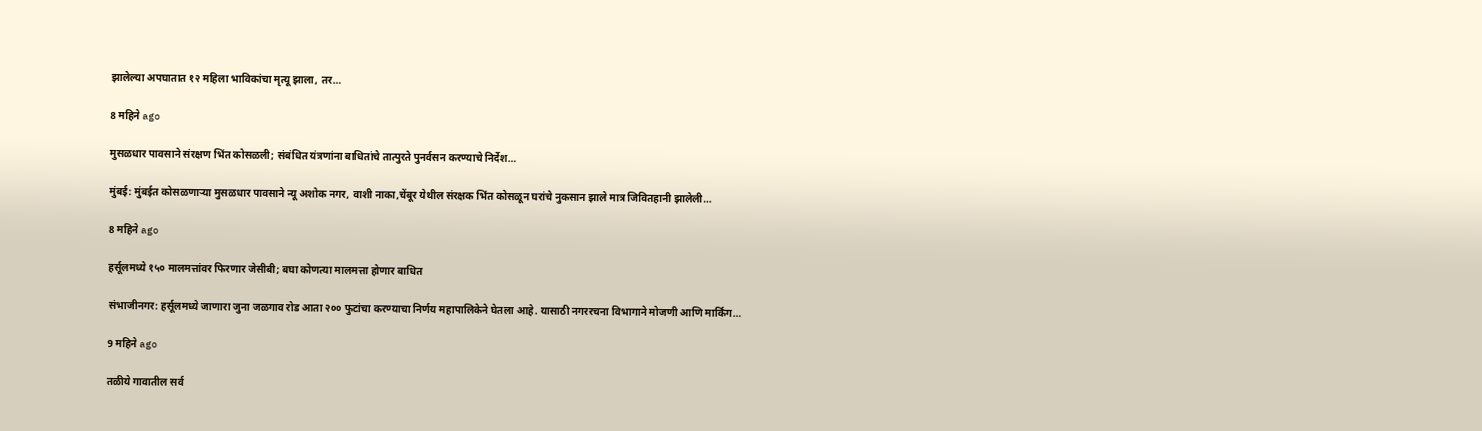झालेल्या अपघातात १२ महिला भाविकांचा मृत्यू झाला, तर…

8 महिने ago

मुसळधार पावसाने संरक्षण भिंत कोसळली; संबंधित यंत्रणांना बाधितांचे तात्पुरते पुनर्वसन करण्याचे निर्देश…

मुंबई: मुंबईत कोसळणार्‍या मुसळधार पावसाने न्यू अशोक नगर, वाशी नाका,चेंबूर येथील संरक्षक भिंत कोसळून घरांचे नुकसान झाले मात्र जिवितहानी झालेली…

8 महिने ago

हर्सूलमध्ये १५० मालमत्तांवर फिरणार जेसीबी; बघा कोणत्या मालमत्ता होणार बाधित

संभाजीनगर: हर्सूलमध्ये जाणारा जुना जळगाव रोड आता २०० फुटांचा करण्याचा निर्णय महापालिकेने घेतला आहे. यासाठी नगररचना विभागाने मोजणी आणि मार्किंग…

9 महिने ago

तळीये गावातील सर्व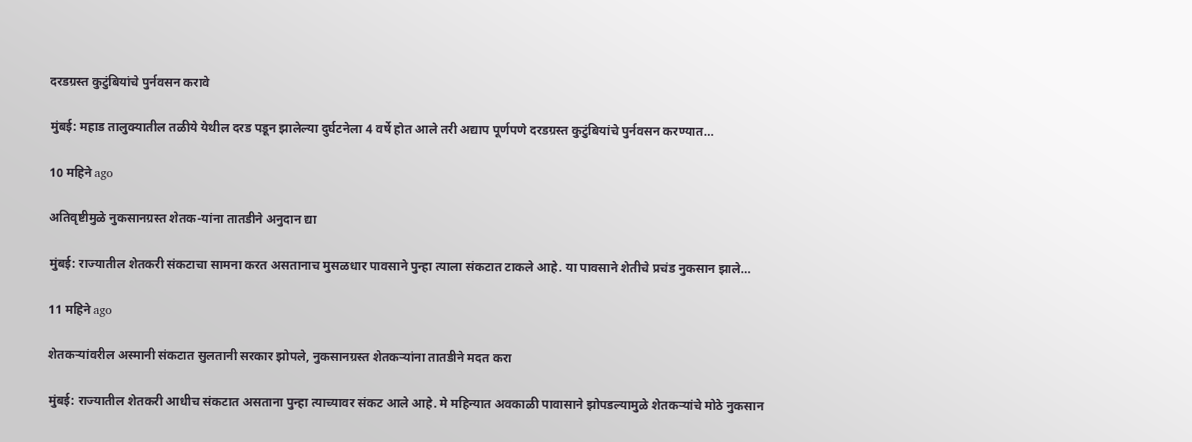दरडग्रस्त कुटुंबियांचे पुर्नवसन करावे

मुंबई: महाड तालुक्यातील तळीये येथील दरड पडून झालेल्या दुर्घटनेला 4 वर्षे होत आले तरी अद्याप पूर्णपणे दरडग्रस्त कुटुंबियांचे पुर्नवसन करण्यात…

10 महिने ago

अतिवृष्टीमुळे नुकसानग्रस्त शेतक-यांना तातडीने अनुदान द्या

मुंबई: राज्यातील शेतकरी संकटाचा सामना करत असतानाच मुसळधार पावसाने पुन्हा त्याला संकटात टाकले आहे. या पावसाने शेतीचे प्रचंड नुकसान झाले…

11 महिने ago

शेतकऱ्यांवरील अस्मानी संकटात सुलतानी सरकार झोपले, नुकसानग्रस्त शेतकऱ्यांना तातडीने मदत करा

मुंबई: राज्यातील शेतकरी आधीच संकटात असताना पुन्हा त्याच्यावर संकट आले आहे. मे महिन्यात अवकाळी पावासाने झोपडल्यामुळे शेतकऱ्यांचे मोठे नुकसान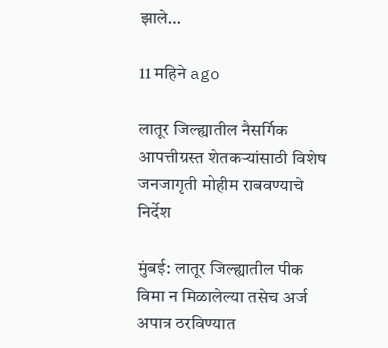झाले…

11 महिने ago

लातूर जिल्ह्यातील नैसर्गिक आपत्तीग्रस्त शेतकऱ्यांसाठी विशेष जनजागृती मोहीम राबवण्याचे निर्देश

मुंबई: लातूर जिल्ह्यातील पीक विमा न मिळालेल्या तसेच अर्ज अपात्र ठरविण्यात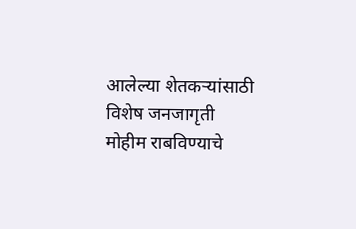आलेल्या शेतकऱ्यांसाठी विशेष जनजागृती मोहीम राबविण्याचे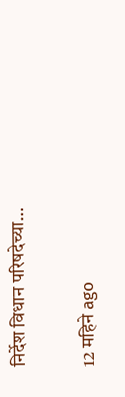निर्देश विधान परिषदेच्या…

12 महिने ago